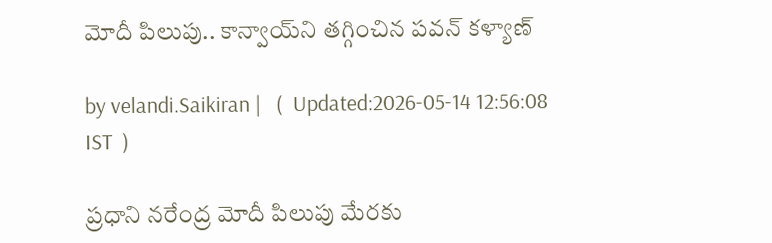మోదీ పిలుపు.. కాన్వాయ్‌ని తగ్గించిన పవన్ కళ్యాణ్

by velandi.Saikiran |   (  Updated:2026-05-14 12:56:08  IST  )

ప్ర‌ధాని న‌రేంద్ర మోదీ పిలుపు మేర‌కు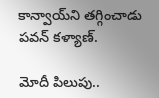కాన్వాయ్‌ని తగ్గించాడు పవన్ కళ్యాణ్.

మోదీ పిలుపు..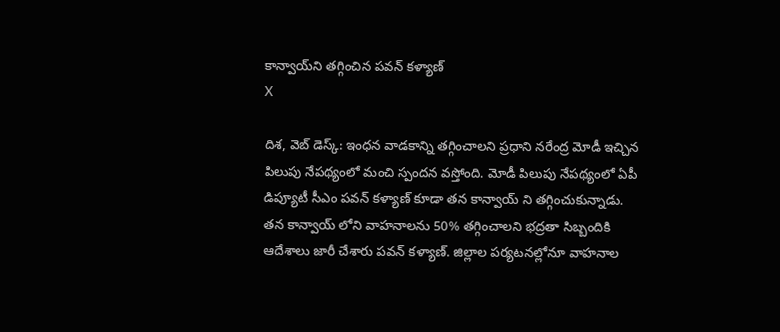కాన్వాయ్‌ని తగ్గించిన పవన్ కళ్యాణ్
X

దిశ‌, వెబ్ డెస్క్: ఇంధన వాడకాన్ని తగ్గించాలని ప్రధాని నరేంద్ర మోడీ ఇచ్చిన పిలుపు నేపథ్యంలో మంచి స్పందన వస్తోంది. మోడీ పిలుపు నేపథ్యంలో ఏపీ డిప్యూటీ సీఎం పవన్ కళ్యాణ్ కూడా తన కాన్వాయ్ ని తగ్గించుకున్నాడు. తన కాన్వాయ్ లోని వాహనాలను 50% తగ్గించాలని భద్రతా సిబ్బందికి ఆదేశాలు జారీ చేశారు పవన్ కళ్యాణ్. జిల్లాల‌ పర్యటనల్లోనూ వాహనాల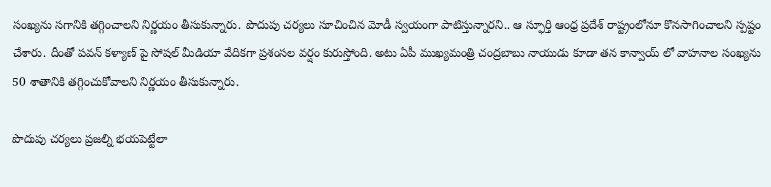సంఖ్యను సగానికి తగ్గించాలని నిర్ణయం తీసుకున్నారు. పొదుపు చర్యలు సూచించిన మోడీ స్వయంగా పాటిస్తున్నారని.. ఆ స్ఫూర్తి ఆంధ్ర ప్రదేశ్ రాష్ట్రంలోనూ కొనసాగించాలని స్పష్టం చేశారు. దీంతో పవన్ కళ్యాణ్ పై సోషల్ మీడియా వేదికగా ప్రశంసల వర్షం కురుస్తోంది. అటు ఏపీ ముఖ్యమంత్రి చంద్రబాబు నాయుడు కూడా తన కాన్వాయ్ లో వాహనాల సంఖ్యను 50 శాతానికి తగ్గించుకోవాలని నిర్ణయం తీసుకున్నారు.

పొదుపు చర్యలు ప్రజల్ని భయపెట్టేలా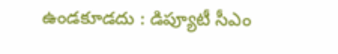ఉండకూడదు : డిప్యూటీ సీఎం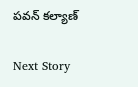పవన్ కల్యాణ్

Next Story